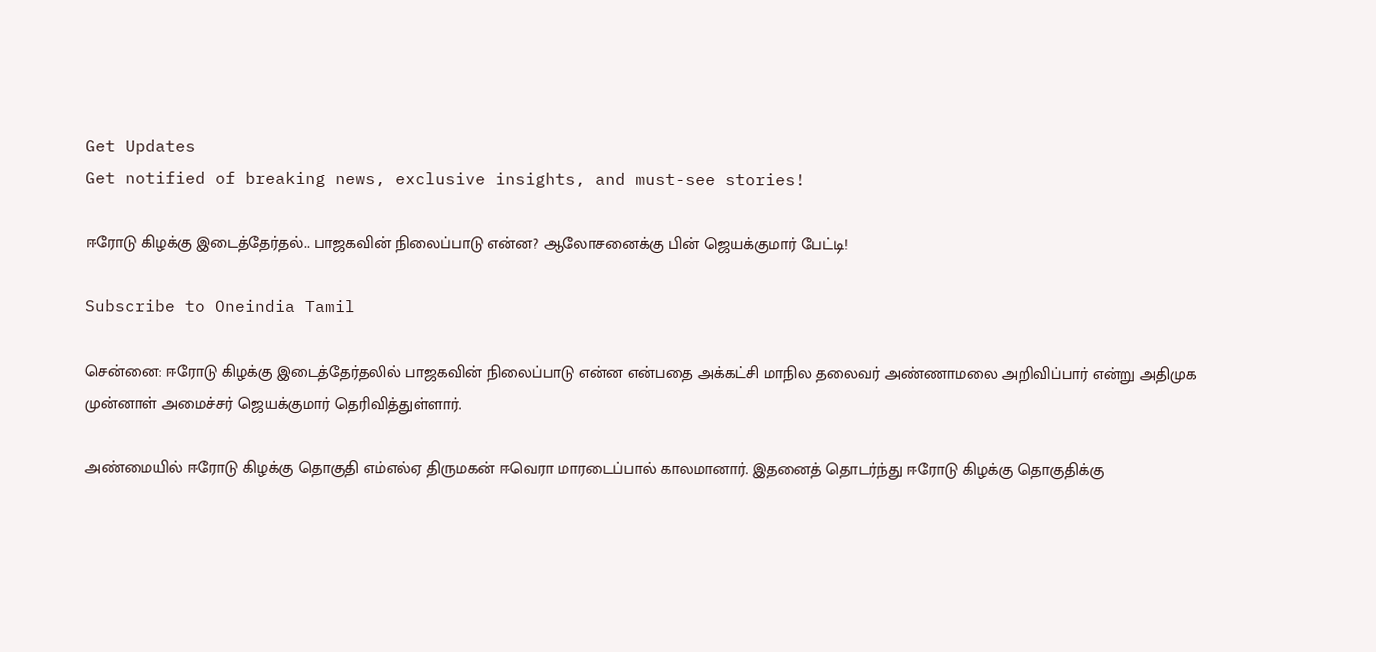Get Updates
Get notified of breaking news, exclusive insights, and must-see stories!

ஈரோடு கிழக்கு இடைத்தேர்தல்.. பாஜகவின் நிலைப்பாடு என்ன? ஆலோசனைக்கு பின் ஜெயக்குமார் பேட்டி!

Subscribe to Oneindia Tamil

சென்னை: ஈரோடு கிழக்கு இடைத்தேர்தலில் பாஜகவின் நிலைப்பாடு என்ன என்பதை அக்கட்சி மாநில தலைவர் அண்ணாமலை அறிவிப்பார் என்று அதிமுக முன்னாள் அமைச்சர் ஜெயக்குமார் தெரிவித்துள்ளார்.

அண்மையில் ஈரோடு கிழக்கு தொகுதி எம்எல்ஏ திருமகன் ஈவெரா மாரடைப்பால் காலமானார். இதனைத் தொடர்ந்து ஈரோடு கிழக்கு தொகுதிக்கு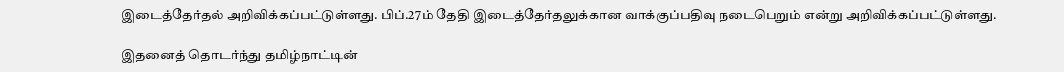இடைத்தேர்தல் அறிவிக்கப்பட்டுள்ளது. பிப்.27ம் தேதி இடைத்தேர்தலுக்கான வாக்குப்பதிவு நடைபெறும் என்று அறிவிக்கப்பட்டுள்ளது.

இதனைத் தொடர்ந்து தமிழ்நாட்டின்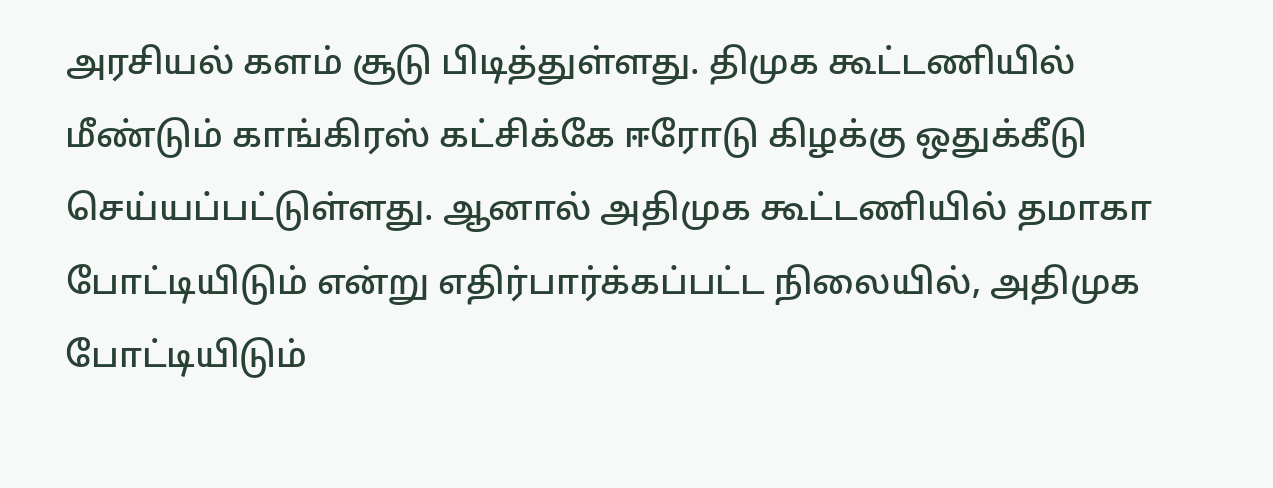அரசியல் களம் சூடு பிடித்துள்ளது. திமுக கூட்டணியில் மீண்டும் காங்கிரஸ் கட்சிக்கே ஈரோடு கிழக்கு ஒதுக்கீடு செய்யப்பட்டுள்ளது. ஆனால் அதிமுக கூட்டணியில் தமாகா போட்டியிடும் என்று எதிர்பார்க்கப்பட்ட நிலையில், அதிமுக போட்டியிடும்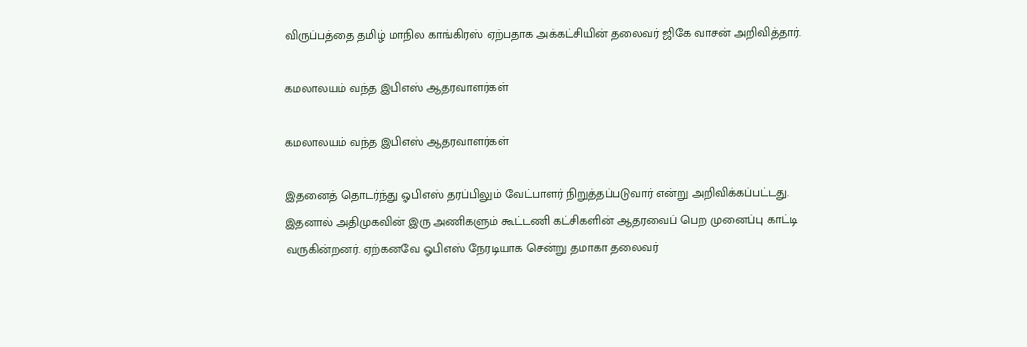விருப்பத்தை தமிழ் மாநில காங்கிரஸ் ஏற்பதாக அக்கட்சியின் தலைவர் ஜிகே வாசன் அறிவித்தார்.

கமலாலயம் வந்த இபிஎஸ் ஆதரவாளர்கள்

கமலாலயம் வந்த இபிஎஸ் ஆதரவாளர்கள்

இதனைத் தொடர்ந்து ஓபிஎஸ் தரப்பிலும் வேட்பாளர் நிறுத்தப்படுவார் என்று அறிவிக்கப்பட்டது. இதனால் அதிமுகவின் இரு அணிகளும் கூட்டணி கட்சிகளின் ஆதரவைப் பெற முனைப்பு காட்டி வருகின்றனர். ஏற்கனவே ஓபிஎஸ் நேரடியாக சென்று தமாகா தலைவர்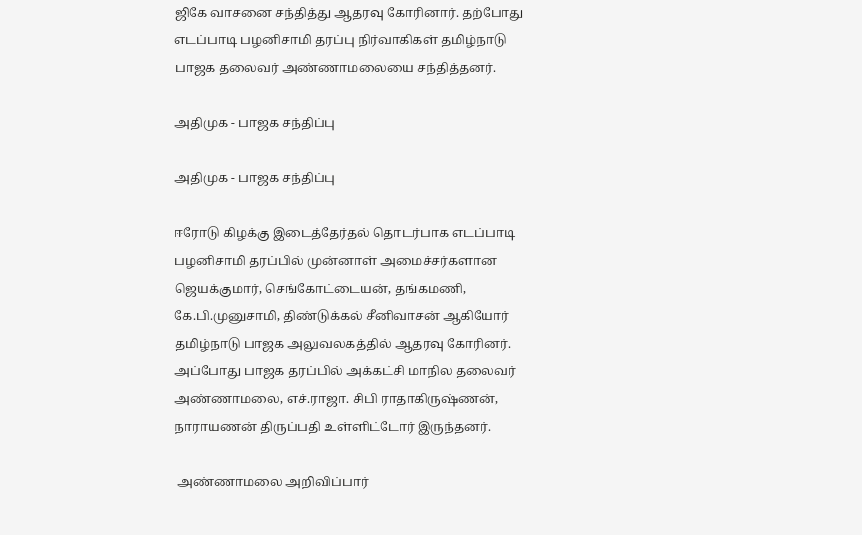ஜிகே வாசனை சந்தித்து ஆதரவு கோரினார். தற்போது எடப்பாடி பழனிசாமி தரப்பு நிர்வாகிகள் தமிழ்நாடு பாஜக தலைவர் அண்ணாமலையை சந்தித்தனர்.

அதிமுக - பாஜக சந்திப்பு

அதிமுக - பாஜக சந்திப்பு

ஈரோடு கிழக்கு இடைத்தேர்தல் தொடர்பாக எடப்பாடி பழனிசாமி தரப்பில் முன்னாள் அமைச்சர்களான ஜெயக்குமார், செங்கோட்டையன், தங்கமணி, கே.பி.முனுசாமி, திண்டுக்கல் சீனிவாசன் ஆகியோர் தமிழ்நாடு பாஜக அலுவலகத்தில் ஆதரவு கோரினர். அப்போது பாஜக தரப்பில் அக்கட்சி மாநில தலைவர் அண்ணாமலை, எச்.ராஜா. சிபி ராதாகிருஷ்ணன், நாராயணன் திருப்பதி உள்ளிட்டோர் இருந்தனர்.

 அண்ணாமலை அறிவிப்பார்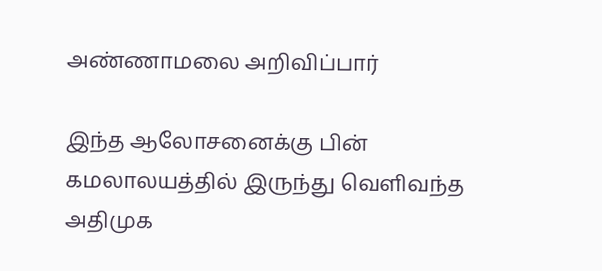அண்ணாமலை அறிவிப்பார்

இந்த ஆலோசனைக்கு பின் கமலாலயத்தில் இருந்து வெளிவந்த அதிமுக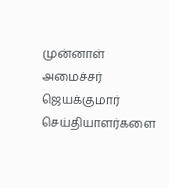முன்னாள் அமைச்சர் ஜெயக்குமார் செய்தியாளர்களை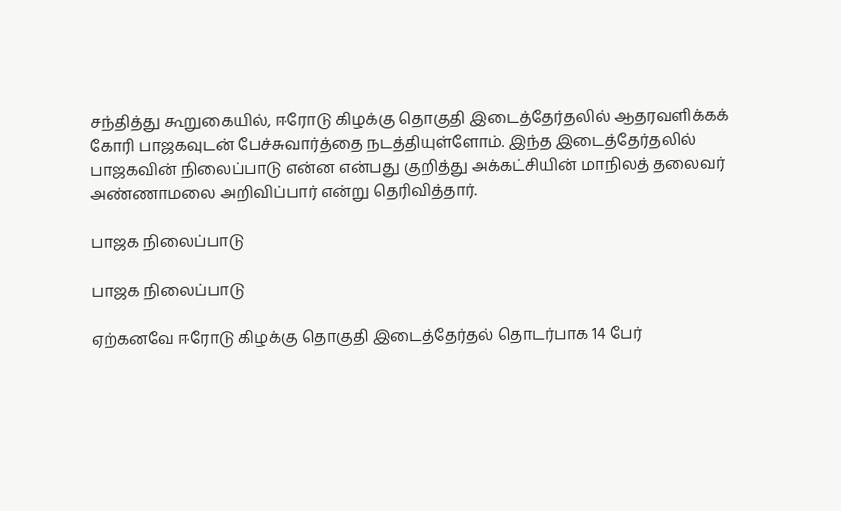சந்தித்து கூறுகையில், ஈரோடு கிழக்கு தொகுதி இடைத்தேர்தலில் ஆதரவளிக்கக் கோரி பாஜகவுடன் பேச்சுவார்த்தை நடத்தியுள்ளோம். இந்த இடைத்தேர்தலில் பாஜகவின் நிலைப்பாடு என்ன என்பது குறித்து அக்கட்சியின் மாநிலத் தலைவர் அண்ணாமலை அறிவிப்பார் என்று தெரிவித்தார்.

பாஜக நிலைப்பாடு

பாஜக நிலைப்பாடு

ஏற்கனவே ஈரோடு கிழக்கு தொகுதி இடைத்தேர்தல் தொடர்பாக 14 பேர்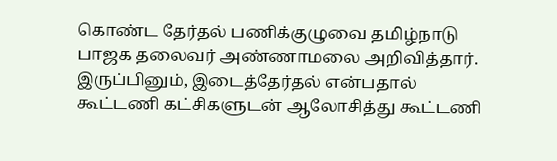கொண்ட தேர்தல் பணிக்குழுவை தமிழ்நாடு பாஜக தலைவர் அண்ணாமலை அறிவித்தார். இருப்பினும், இடைத்தேர்தல் என்பதால் கூட்டணி கட்சிகளுடன் ஆலோசித்து கூட்டணி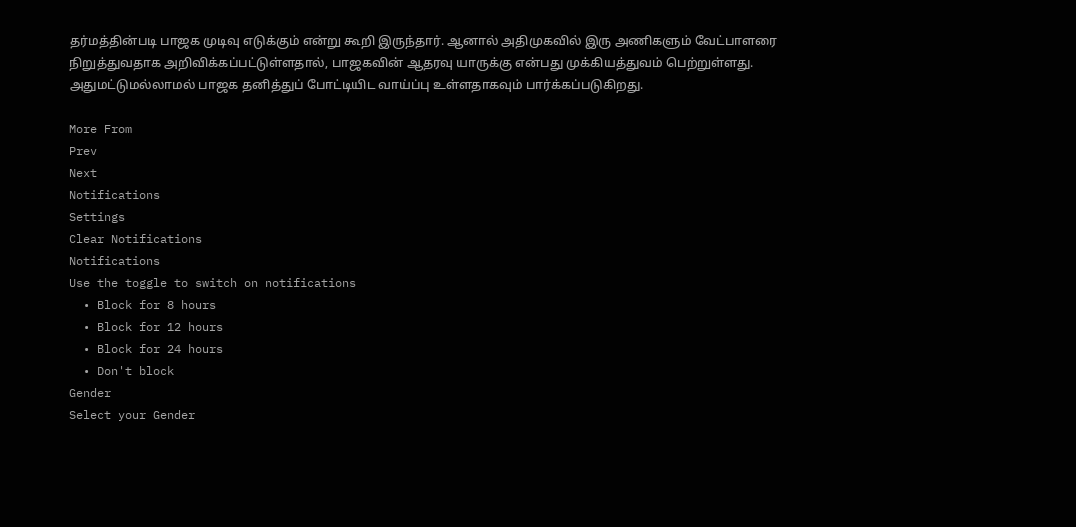தர்மத்தின்படி பாஜக முடிவு எடுக்கும் என்று கூறி இருந்தார். ஆனால் அதிமுகவில் இரு அணிகளும் வேட்பாளரை நிறுத்துவதாக அறிவிக்கப்பட்டுள்ளதால், பாஜகவின் ஆதரவு யாருக்கு என்பது முக்கியத்துவம் பெற்றுள்ளது. அதுமட்டுமல்லாமல் பாஜக தனித்துப் போட்டியிட வாய்ப்பு உள்ளதாகவும் பார்க்கப்படுகிறது.

More From
Prev
Next
Notifications
Settings
Clear Notifications
Notifications
Use the toggle to switch on notifications
  • Block for 8 hours
  • Block for 12 hours
  • Block for 24 hours
  • Don't block
Gender
Select your Gender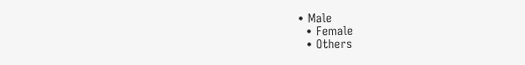• Male
  • Female
  • Others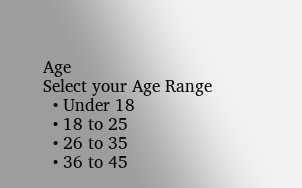Age
Select your Age Range
  • Under 18
  • 18 to 25
  • 26 to 35
  • 36 to 45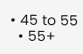• 45 to 55
  • 55+